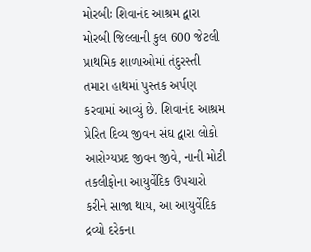મોરબીઃ શિવાનંદ આશ્રમ દ્વારા મોરબી જિલ્લાની કુલ 600 જેટલી પ્રાથમિક શાળાઓમાં તંદુરસ્તી તમારા હાથમાં પુસ્તક અર્પણ કરવામાં આવ્યું છે. શિવાનંદ આશ્રમ પ્રેરિત દિવ્ય જીવન સંઘ દ્વારા લોકો આરોગ્યપ્રદ જીવન જીવે, નાની મોટી તકલીફોના આયુર્વેદિક ઉપચારો કરીને સાજા થાય, આ આયુર્વેદિક દ્રવ્યો દરેકના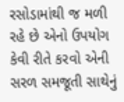રસોડામાંથી જ મળી રહે છે એનો ઉપયોગ કેવી રીતે કરવો એની સરળ સમજૂતી સાથેનું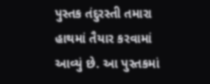પુસ્તક તંદુરસ્તી તમારા હાથમાં તૈયાર કરવામાં આવ્યું છે. આ પુસ્તકમાં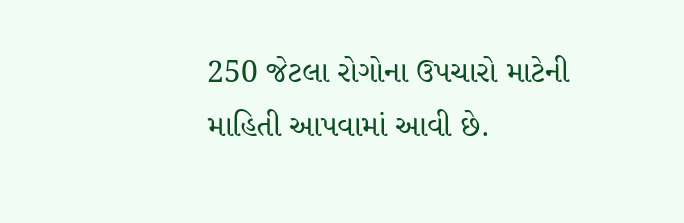250 જેટલા રોગોના ઉપચારો માટેની માહિતી આપવામાં આવી છે.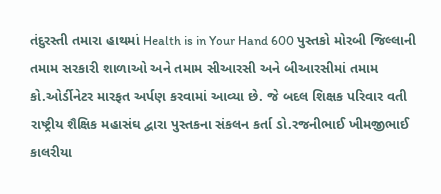તંદુરસ્તી તમારા હાથમાં Health is in Your Hand 600 પુસ્તકો મોરબી જિલ્લાની તમામ સરકારી શાળાઓ અને તમામ સીઆરસી અને બીઆરસીમાં તમામ કો.ઓર્ડીનેટર મારફત અર્પણ કરવામાં આવ્યા છે. જે બદલ શિક્ષક પરિવાર વતી રાષ્ટ્રીય શૈક્ષિક મહાસંઘ દ્વારા પુસ્તકના સંકલન કર્તા ડો.રજનીભાઈ ખીમજીભાઈ કાલરીયા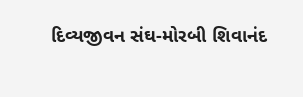દિવ્યજીવન સંઘ-મોરબી શિવાનંદ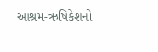આશ્રમ-ઋષિકેશનો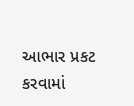આભાર પ્રકટ કરવામાં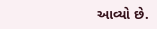આવ્યો છે.